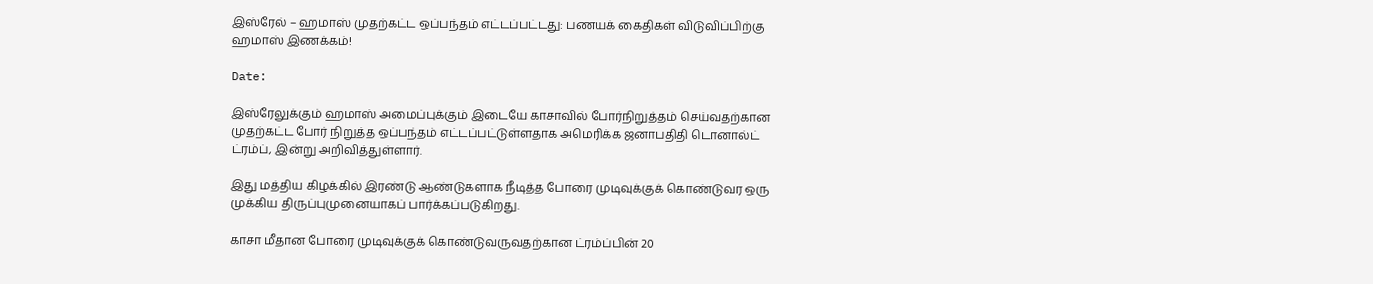இஸ்ரேல் – ஹமாஸ் முதற்கட்ட ஒப்பந்தம் எட்டப்பட்டது: பணயக் கைதிகள் விடுவிப்பிற்கு ஹமாஸ் இணக்கம்!

Date:

இஸ்ரேலுக்கும் ஹமாஸ் அமைப்புக்கும் இடையே காசாவில் போர்நிறுத்தம் செய்வதற்கான முதற்கட்ட போர் நிறுத்த ஒப்பந்தம் எட்டப்பட்டுள்ளதாக அமெரிக்க ஜனாபதிதி டொனால்ட் ட்ரம்ப், இன்று அறிவித்துள்ளார்.

இது மத்திய கிழக்கில் இரண்டு ஆண்டுகளாக நீடித்த போரை முடிவுக்குக் கொண்டுவர ஒரு முக்கிய திருப்புமுனையாகப் பார்க்கப்படுகிறது.

காசா மீதான போரை முடிவுக்குக் கொண்டுவருவதற்கான ட்ரம்ப்பின் 20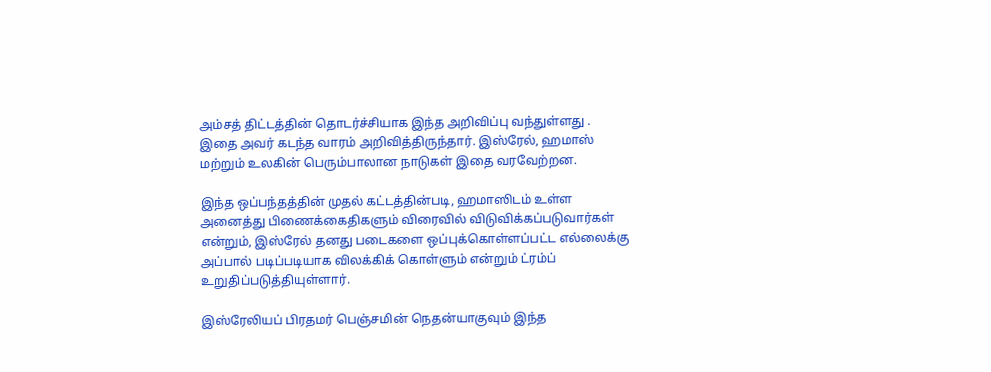அம்சத் திட்டத்தின் தொடர்ச்சியாக இந்த அறிவிப்பு வந்துள்ளது . இதை அவர் கடந்த வாரம் அறிவித்திருந்தார். இஸ்ரேல், ஹமாஸ் மற்றும் உலகின் பெரும்பாலான நாடுகள் இதை வரவேற்றன.

இந்த ஒப்பந்தத்தின் முதல் கட்டத்தின்படி, ஹமாஸிடம் உள்ள அனைத்து பிணைக்கைதிகளும் விரைவில் விடுவிக்கப்படுவார்கள் என்றும், இஸ்ரேல் தனது படைகளை ஒப்புக்கொள்ளப்பட்ட எல்லைக்கு அப்பால் படிப்படியாக விலக்கிக் கொள்ளும் என்றும் ட்ரம்ப் உறுதிப்படுத்தியுள்ளார்.

இஸ்ரேலியப் பிரதமர் பெஞ்சமின் நெதன்யாகுவும் இந்த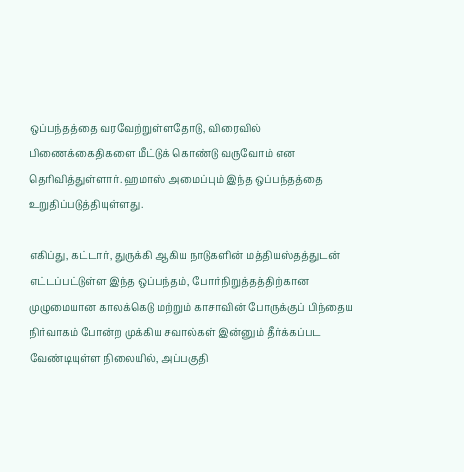ஒப்பந்தத்தை வரவேற்றுள்ளதோடு, விரைவில் பிணைக்கைதிகளை மீட்டுக் கொண்டு வருவோம் என தெரிவித்துள்ளார். ஹமாஸ் அமைப்பும் இந்த ஒப்பந்தத்தை உறுதிப்படுத்தியுள்ளது.

எகிப்து, கட்டார், துருக்கி ஆகிய நாடுகளின் மத்தியஸ்தத்துடன் எட்டப்பட்டுள்ள இந்த ஒப்பந்தம், போர்நிறுத்தத்திற்கான முழுமையான காலக்கெடு மற்றும் காசாவின் போருக்குப் பிந்தைய நிர்வாகம் போன்ற முக்கிய சவால்கள் இன்னும் தீர்க்கப்பட வேண்டியுள்ள நிலையில், அப்பகுதி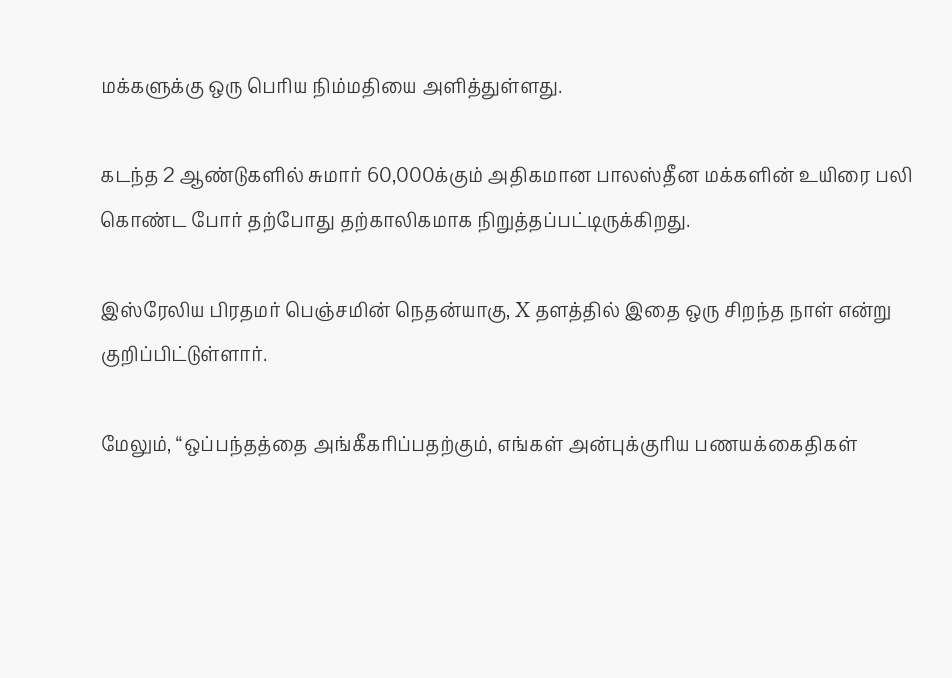மக்களுக்கு ஒரு பெரிய நிம்மதியை அளித்துள்ளது.

கடந்த 2 ஆண்டுகளில் சுமார் 60,000க்கும் அதிகமான பாலஸ்தீன மக்களின் உயிரை பலி கொண்ட போர் தற்போது தற்காலிகமாக நிறுத்தப்பட்டிருக்கிறது.

இஸ்ரேலிய பிரதமர் பெஞ்சமின் நெதன்யாகு, X தளத்தில் இதை ஒரு சிறந்த நாள் என்று குறிப்பிட்டுள்ளார்.

மேலும், “ஒப்பந்தத்தை அங்கீகரிப்பதற்கும், எங்கள் அன்புக்குரிய பணயக்கைதிகள்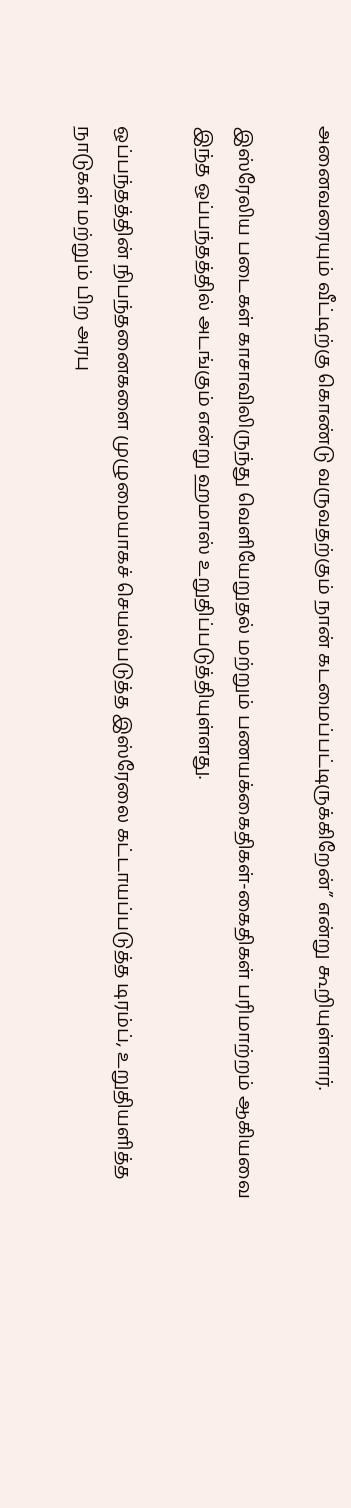அனைவரையும் வீட்டிற்கு கொண்டு வருவதற்கும் நான் கடமைப்பட்டிருக்கிறேன்” என்று கூறியுள்ளார்.

இஸ்ரேலிய படைகள் காசாவிலிருந்து வெளியேறுதல் மற்றும் பணயக்கைதிகள்-கைதிகள் பரிமாற்றம் ஆகியவை இந்த ஒப்பந்தத்தில் அடங்கும் என்று ஹமாஸ் உறுதிப்படுத்தியுள்ளது.

ஒப்பந்தத்தின் நிபந்தனைகளை முழுமையாகச் செயல்படுத்த இஸ்ரேலை கட்டாயப்படுத்த டிரம்ப், உறுதியளித்த நாடுகள் மற்றும் பிற அரபு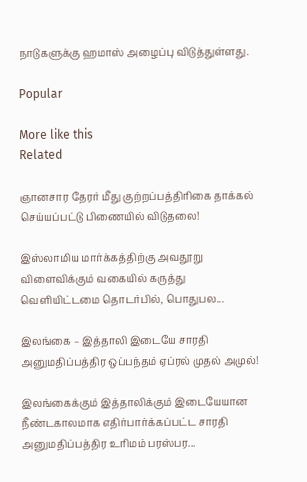நாடுகளுக்கு ஹமாஸ் அழைப்பு விடுத்துள்ளது.

Popular

More like this
Related

ஞானசார தேரர் மீது குற்றப்பத்திரிகை தாக்கல் செய்யப்பட்டு பிணையில் விடுதலை!

இஸ்லாமிய மார்க்கத்திற்கு அவதூறு விளைவிக்கும் வகையில் கருத்து வெளியிட்டமை தொடர்பில், பொதுபல...

இலங்கை – இத்தாலி இடையே சாரதி அனுமதிப்பத்திர ஒப்பந்தம் ஏப்ரல் முதல் அமுல்!

இலங்கைக்கும் இத்தாலிக்கும் இடையேயான நீண்டகாலமாக எதிர்பார்க்கப்பட்ட சாரதி அனுமதிப்பத்திர உரிமம் பரஸ்பர...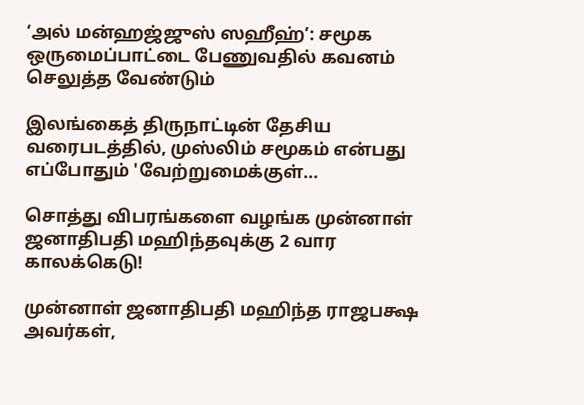‘அல் மன்ஹஜ்ஜுஸ் ஸஹீஹ்’: சமூக ஒருமைப்பாட்டை பேணுவதில் கவனம் செலுத்த வேண்டும்

இலங்கைத் திருநாட்டின் தேசிய வரைபடத்தில், முஸ்லிம் சமூகம் என்பது எப்போதும் 'வேற்றுமைக்குள்...

சொத்து விபரங்களை வழங்க முன்னாள் ஜனாதிபதி மஹிந்தவுக்கு 2 வார காலக்கெடு!

முன்னாள் ஜனாதிபதி மஹிந்த ராஜபக்ஷ அவர்கள்,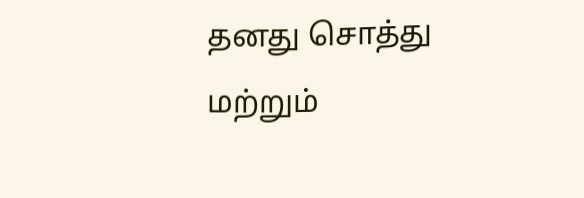தனது சொத்து மற்றும்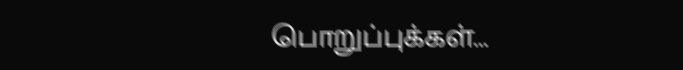பொறுப்புக்கள்...